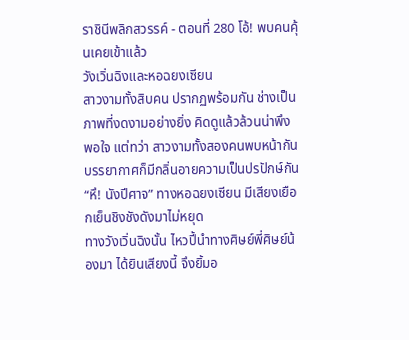ราชินีพลิกสวรรค์ - ตอนที่ 280 โอ้! พบคนคุ้นเคยเข้าแล้ว
วังเวิ่นฉิงและหอฉยงเซียน
สาวงามทั้งสิบคน ปรากฏพร้อมกัน ช่างเป็นภาพที่งดงามอย่างยิ่ง คิดดูแล้วล้วนน่าพึงพอใจ แต่ทว่า สาวงามทั้งสองคนพบหน้ากัน บรรยากาศก็มีกลิ่นอายความเป็นปรปักษ์กัน
“หึ! นังปีศาจ” ทางหอฉยงเซียน มีเสียงเยือกเย็นชิงชังดังมาไม่หยุด
ทางวังเวิ่นฉิงนั้น ไหวปี้นำทางศิษย์พี่ศิษย์น้องมา ได้ยินเสียงนี้ จึงยิ้มอ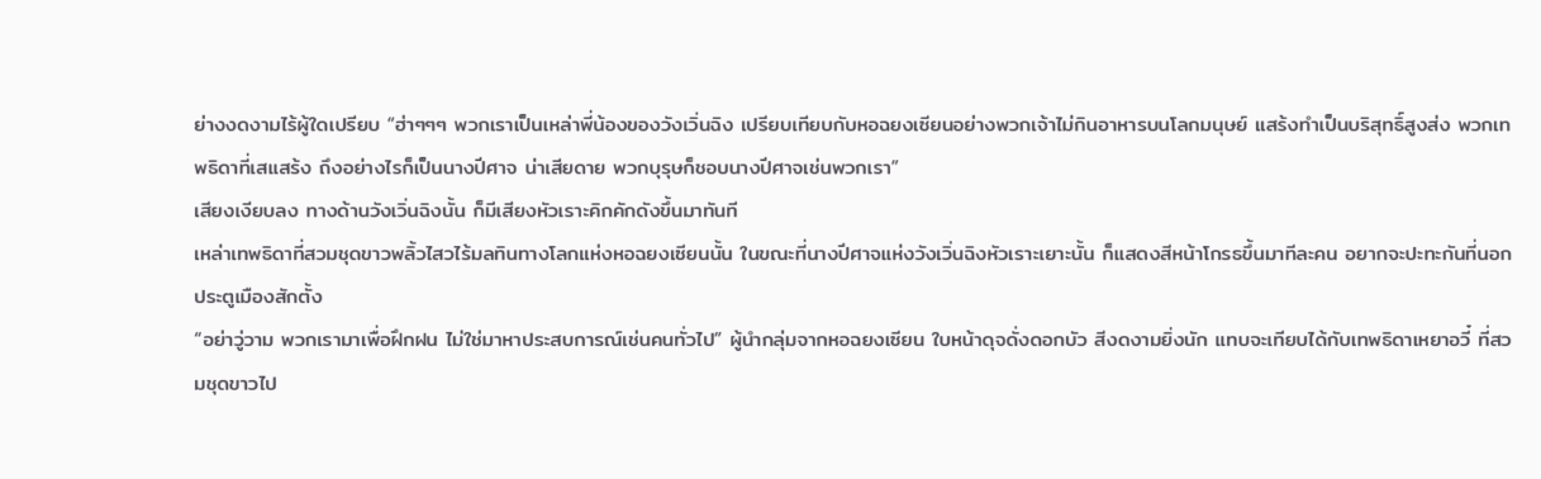ย่างงดงามไร้ผู้ใดเปรียบ “ฮ่าๆๆๆ พวกเราเป็นเหล่าพี่น้องของวังเวิ่นฉิง เปรียบเทียบกับหอฉยงเซียนอย่างพวกเจ้าไม่กินอาหารบนโลกมนุษย์ แสร้งทำเป็นบริสุทธิ์สูงส่ง พวกเทพธิดาที่เสแสร้ง ถึงอย่างไรก็เป็นนางปีศาจ น่าเสียดาย พวกบุรุษก็ชอบนางปีศาจเช่นพวกเรา”
เสียงเงียบลง ทางด้านวังเวิ่นฉิงนั้น ก็มีเสียงหัวเราะคิกคักดังขึ้นมาทันที
เหล่าเทพธิดาที่สวมชุดขาวพลิ้วไสวไร้มลทินทางโลกแห่งหอฉยงเซียนนั้น ในขณะที่นางปีศาจแห่งวังเวิ่นฉิงหัวเราะเยาะนั้น ก็แสดงสีหน้าโกรธขึ้นมาทีละคน อยากจะปะทะกันที่นอกประตูเมืองสักตั้ง
“อย่าวู่วาม พวกเรามาเพื่อฝึกฝน ไม่ใช่มาหาประสบการณ์เช่นคนทั่วไป” ผู้นำกลุ่มจากหอฉยงเซียน ใบหน้าดุจดั่งดอกบัว สีงดงามยิ่งนัก แทบจะเทียบได้กับเทพธิดาเหยาอวี๋ ที่สวมชุดขาวไป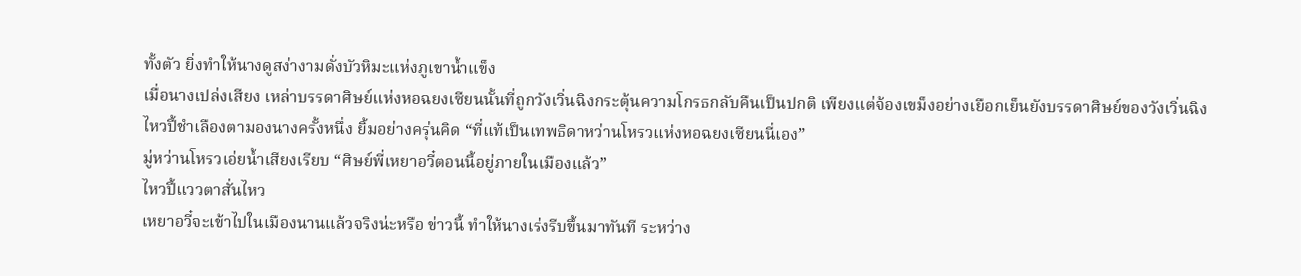ทั้งตัว ยิ่งทำให้นางดูสง่างามดั่งบัวหิมะแห่งภูเขาน้ำแข็ง
เมื่อนางเปล่งเสียง เหล่าบรรดาศิษย์แห่งหอฉยงเซียนนั้นที่ถูกวังเวิ่นฉิงกระตุ้นความโกรธกลับคืนเป็นปกติ เพียงแต่จ้องเขม็งอย่างเยือกเย็นยังบรรดาศิษย์ของวังเวิ่นฉิง
ไหวปี้ชำเลืองตามองนางครั้งหนึ่ง ยิ้มอย่างครุ่นคิด “ที่แท้เป็นเทพธิดาหว่านโหรวแห่งหอฉยงเซียนนี่เอง”
มู่หว่านโหรวเอ่ยน้ำเสียงเรียบ “ศิษย์พี่เหยาอวี๋ตอนนี้อยู่ภายในเมืองแล้ว”
ไหวปี้แววตาสั่นไหว
เหยาอวี๋จะเข้าไปในเมืองนานแล้วจริงน่ะหรือ ข่าวนี้ ทำให้นางเร่งรีบขึ้นมาทันที ระหว่าง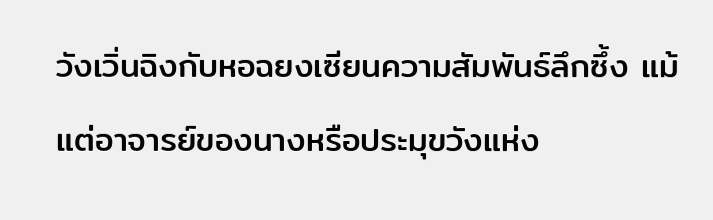วังเวิ่นฉิงกับหอฉยงเซียนความสัมพันธ์ลึกซึ้ง แม้แต่อาจารย์ของนางหรือประมุขวังแห่ง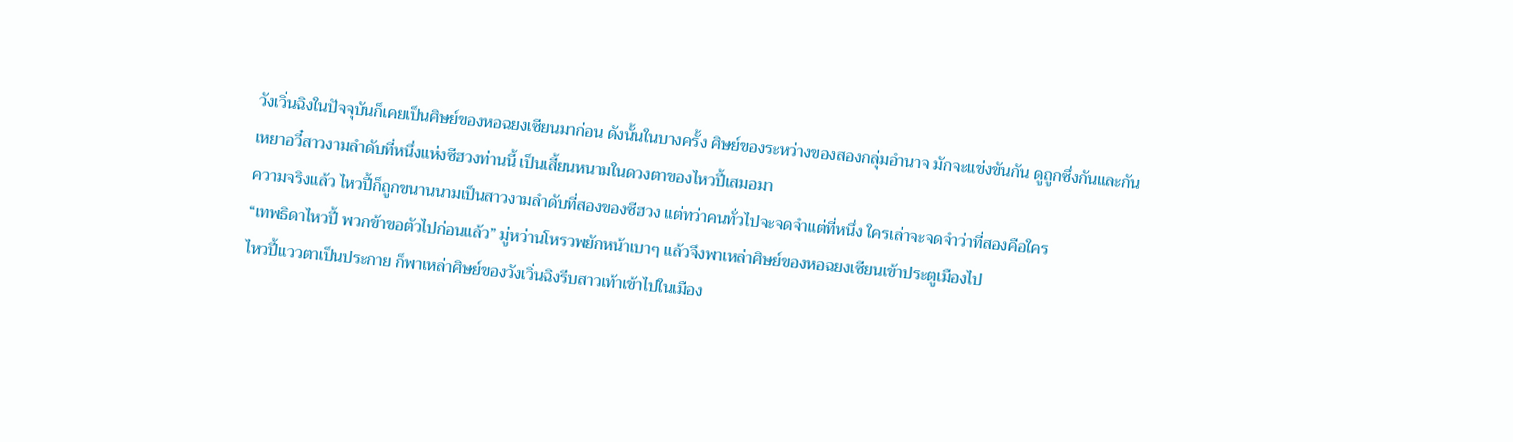วังเวิ่นฉิงในปัจจุบันก็เคยเป็นศิษย์ของหอฉยงเซียนมาก่อน ดังนั้นในบางครั้ง ศิษย์ของระหว่างของสองกลุ่มอำนาจ มักจะแข่งขันกัน ดูถูกซึ่งกันและกัน
เหยาอวี๋สาวงามลำดับที่หนึ่งแห่งซีฮวงท่านนี้ เป็นเสี้ยนหนามในดวงตาของไหวปี้เสมอมา
ความจริงแล้ว ไหวปี้ก็ถูกขนานนามเป็นสาวงามลำดับที่สองของซีฮวง แต่ทว่าคนทั่วไปจะจดจำแต่ที่หนึ่ง ใครเล่าจะจดจำว่าที่สองคือใคร
“เทพธิดาไหวปี้ พวกข้าขอตัวไปก่อนแล้ว” มู่หว่านโหรวพยักหน้าเบาๆ แล้วจึงพาเหล่าศิษย์ของหอฉยงเซียนเข้าประตูเมืองไป
ไหวปี้แววตาเป็นประกาย ก็พาเหล่าศิษย์ของวังเวิ่นฉิงรีบสาวเท้าเข้าไปในเมือง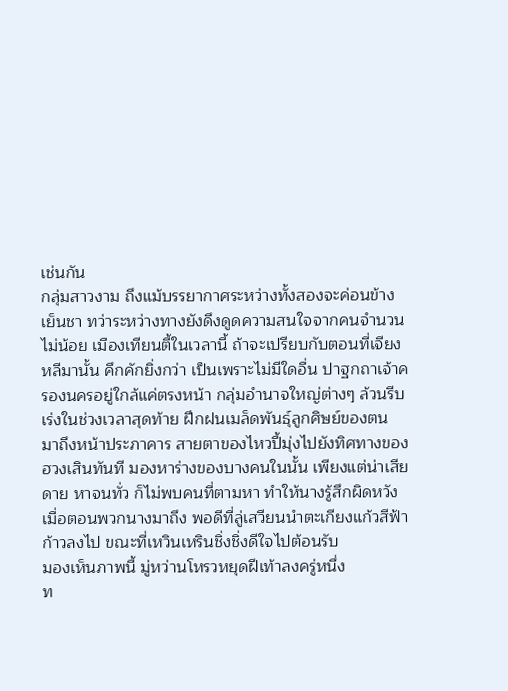เช่นกัน
กลุ่มสาวงาม ถึงแม้บรรยากาศระหว่างทั้งสองจะค่อนข้างเย็นชา ทว่าระหว่างทางยังดึงดูดความสนใจจากคนจำนวนไม่น้อย เมืองเทียนตี้ในเวลานี้ ถ้าจะเปรียบกับตอนที่เจียงหลีมานั้น คึกคักยิ่งกว่า เป็นเพราะไม่มีใดอื่น ปาฐกถาเจ้าครองนครอยู่ใกล้แค่ตรงหน้า กลุ่มอำนาจใหญ่ต่างๆ ล้วนรีบเร่งในช่วงเวลาสุดท้าย ฝึกฝนเมล็ดพันธุ์ลูกศิษย์ของตน
มาถึงหน้าประภาคาร สายตาของไหวปี้มุ่งไปยังทิศทางของฮวงเสินทันที มองหาร่างของบางคนในนั้น เพียงแต่น่าเสียดาย หาจนทั่ว ก็ไม่พบคนที่ตามหา ทำให้นางรู้สึกผิดหวัง
เมื่อตอนพวกนางมาถึง พอดีที่ลู่เสวียนนำตะเกียงแก้วสีฟ้าก้าวลงไป ขณะที่เหวินเหรินชิ่งชิ่งดีใจไปต้อนรับ
มองเห็นภาพนี้ มู่หว่านโหรวหยุดฝีเท้าลงครู่หนึ่ง
ท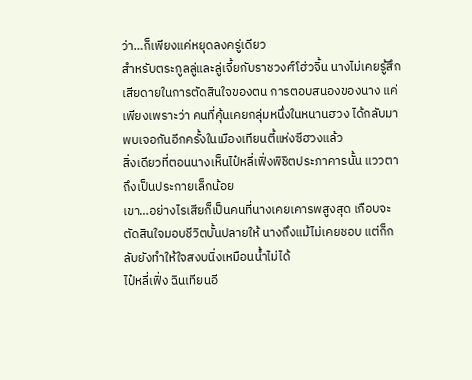ว่า…ก็เพียงแค่หยุดลงครู่เดียว
สำหรับตระกูลลู่และลู่เจี้ยกับราชวงศ์โฮ่วจิ้น นางไม่เคยรู้สึกเสียดายในการตัดสินใจของตน การตอบสนองของนาง แค่เพียงเพราะว่า คนที่คุ้นเคยกลุ่มหนึ่งในหนานฮวง ได้กลับมาพบเจอกันอีกครั้งในเมืองเทียนตี้แห่งซีฮวงแล้ว
สิ่งเดียวที่ตอนนางเห็นไป๋หลี่เฟิ่งพิชิตประภาคารนั้น แววตาถึงเป็นประกายเล็กน้อย
เขา…อย่างไรเสียก็เป็นคนที่นางเคยเคารพสูงสุด เกือบจะตัดสินใจมอบชีวิตบั้นปลายให้ นางถึงแม้ไม่เคยชอบ แต่ก็กลับยังทำให้ใจสงบนิ่งเหมือนน้ำไม่ได้
ไป๋หลี่เฟิ่ง ฉินเทียนอี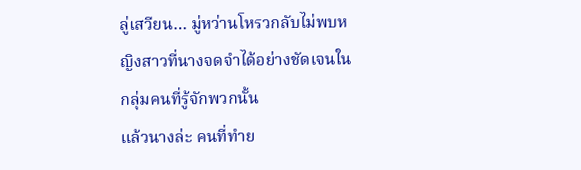ลู่เสวียน… มู่หว่านโหรวกลับไม่พบหญิงสาวที่นางจดจำได้อย่างชัดเจนในกลุ่มคนที่รู้จักพวกนั้น
แล้วนางล่ะ คนที่ทำย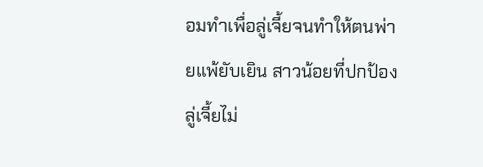อมทำเพื่อลู่เจี้ยจนทำให้ตนพ่ายแพ้ยับเยิน สาวน้อยที่ปกป้องลู่เจี้ยไม่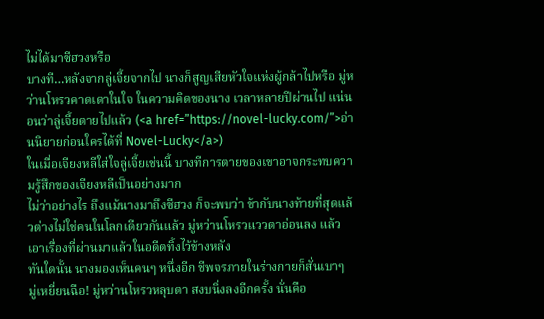ไม่ได้มาซีฮวงหรือ
บางที…หลังจากลู่เจี้ยจากไป นางก็สูญเสียหัวใจแห่งผู้กล้าไปหรือ มู่หว่านโหรวคาดเดาในใจ ในความคิดของนาง เวลาหลายปีผ่านไป แน่นอนว่าลู่เจี้ยตายไปแล้ว (<a href=”https://novel-lucky.com/”>อ่านนิยายก่อนใครได้ที่ Novel-Lucky</a>)
ในเมื่อเจียงหลีใส่ใจลู่เจี้ยเช่นนี้ บางทีการตายของเขาอาจกระทบความรู้สึกของเจียงหลีเป็นอย่างมาก
ไม่ว่าอย่างไร ถึงแม้นางมาถึงซีฮวง ก็จะพบว่า ข้ากับนางท้ายที่สุดแล้วต่างไม่ใช่คนในโลกเดียวกันแล้ว มู่หว่านโหรวแววตาอ่อนลง แล้วเอาเรื่องที่ผ่านมาแล้วในอดีตทิ้งไว้ข้างหลัง
ทันใดนั้น นางมองเห็นคนๆ หนึ่งอีก ชีพจรภายในร่างกายก็สั่นเบาๆ
มู่เหยี่ยนฉือ! มู่หว่านโหรวหลุบตา สงบนิ่งลงอีกครั้ง นั่นคือ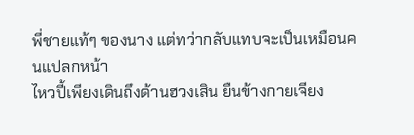พี่ชายแท้ๆ ของนาง แต่ทว่ากลับแทบจะเป็นเหมือนคนแปลกหน้า
ไหวปี้เพียงเดินถึงด้านฮวงเสิน ยืนข้างกายเจียง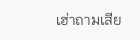เฮ่าถามเสีย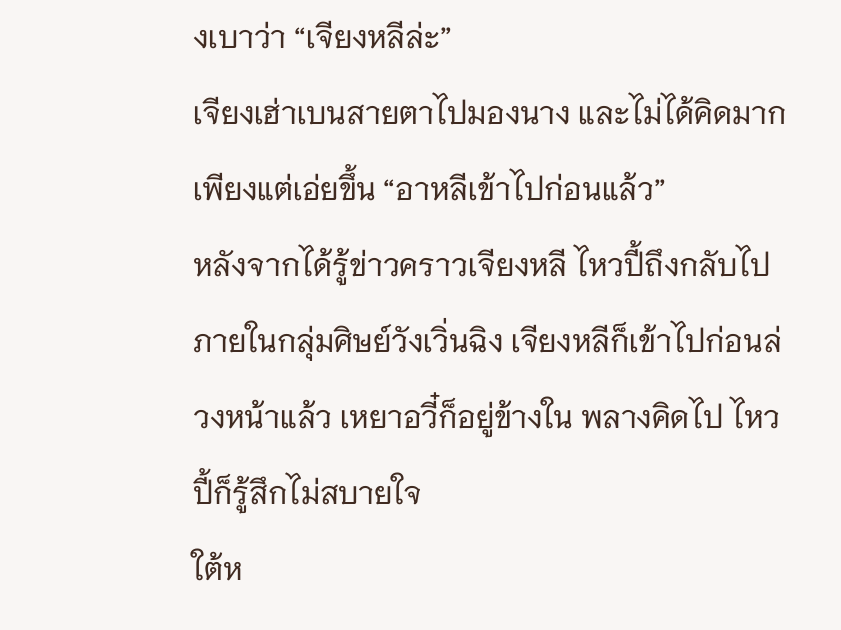งเบาว่า “เจียงหลีล่ะ”
เจียงเฮ่าเบนสายตาไปมองนาง และไม่ได้คิดมาก เพียงแต่เอ่ยขึ้น “อาหลีเข้าไปก่อนแล้ว”
หลังจากได้รู้ข่าวคราวเจียงหลี ไหวปี้ถึงกลับไปภายในกลุ่มศิษย์วังเวิ่นฉิง เจียงหลีก็เข้าไปก่อนล่วงหน้าแล้ว เหยาอวี๋ก็อยู่ข้างใน พลางคิดไป ไหวปี้ก็รู้สึกไม่สบายใจ
ใต้ห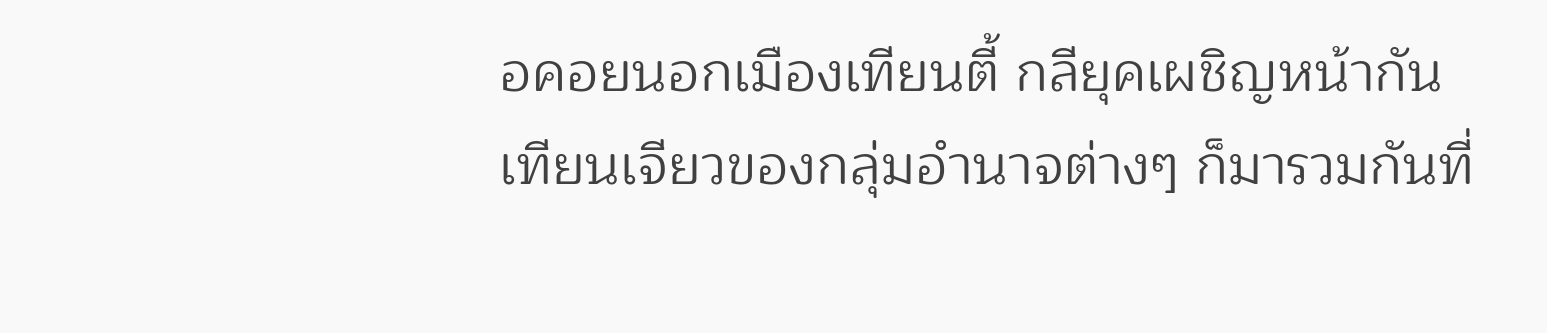อคอยนอกเมืองเทียนตี้ กลียุคเผชิญหน้ากัน เทียนเจียวของกลุ่มอำนาจต่างๆ ก็มารวมกันที่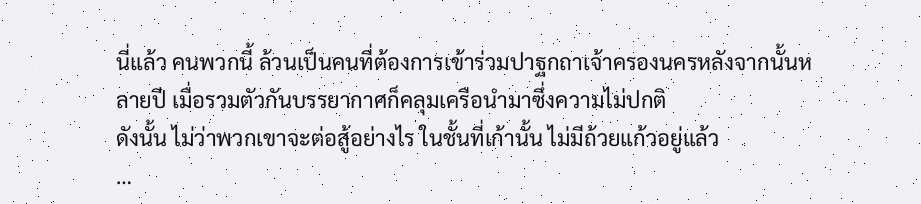นี่แล้ว คนพวกนี้ ล้วนเป็นคนที่ต้องการเข้าร่วมปาฐกถาเจ้าครองนครหลังจากนั้นหลายปี เมื่อรวมตัวกันบรรยากาศก็คลุมเครือนำมาซึ่งความไม่ปกติ
ดังนั้น ไม่ว่าพวกเขาจะต่อสู้อย่างไร ในชั้นที่เก้านั้น ไม่มีถ้วยแก้วอยู่แล้ว
…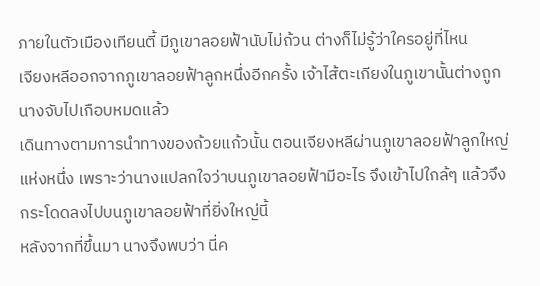ภายในตัวเมืองเทียนตี้ มีภูเขาลอยฟ้านับไม่ถ้วน ต่างก็ไม่รู้ว่าใครอยู่ที่ไหน
เจียงหลีออกจากภูเขาลอยฟ้าลูกหนึ่งอีกครั้ง เจ้าไส้ตะเกียงในภูเขานั้นต่างถูกนางจับไปเกือบหมดแล้ว
เดินทางตามการนำทางของถ้วยแก้วนั้น ตอนเจียงหลีผ่านภูเขาลอยฟ้าลูกใหญ่แห่งหนึ่ง เพราะว่านางแปลกใจว่าบนภูเขาลอยฟ้ามีอะไร จึงเข้าไปใกล้ๆ แล้วจึงกระโดดลงไปบนภูเขาลอยฟ้าที่ยิ่งใหญ่นี้
หลังจากที่ขึ้นมา นางจึงพบว่า นี่ค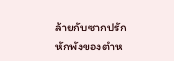ล้ายกับซากปรักหักพังของตำห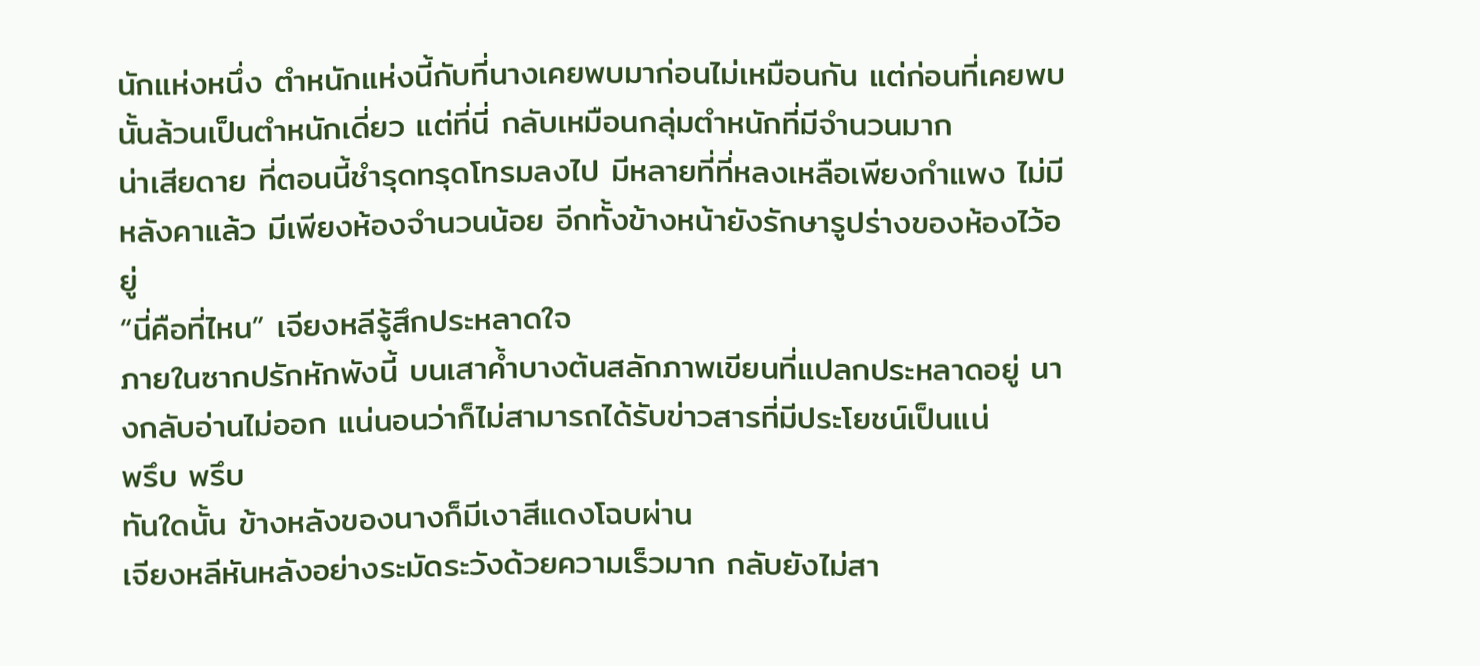นักแห่งหนึ่ง ตำหนักแห่งนี้กับที่นางเคยพบมาก่อนไม่เหมือนกัน แต่ก่อนที่เคยพบนั้นล้วนเป็นตำหนักเดี่ยว แต่ที่นี่ กลับเหมือนกลุ่มตำหนักที่มีจำนวนมาก
น่าเสียดาย ที่ตอนนี้ชำรุดทรุดโทรมลงไป มีหลายที่ที่หลงเหลือเพียงกำแพง ไม่มีหลังคาแล้ว มีเพียงห้องจำนวนน้อย อีกทั้งข้างหน้ายังรักษารูปร่างของห้องไว้อยู่
“นี่คือที่ไหน” เจียงหลีรู้สึกประหลาดใจ
ภายในซากปรักหักพังนี้ บนเสาค้ำบางต้นสลักภาพเขียนที่แปลกประหลาดอยู่ นางกลับอ่านไม่ออก แน่นอนว่าก็ไม่สามารถได้รับข่าวสารที่มีประโยชน์เป็นแน่
พรึบ พรึบ
ทันใดนั้น ข้างหลังของนางก็มีเงาสีแดงโฉบผ่าน
เจียงหลีหันหลังอย่างระมัดระวังด้วยความเร็วมาก กลับยังไม่สา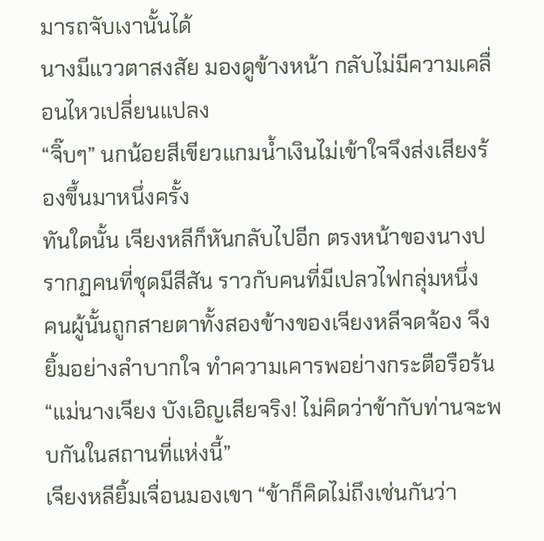มารถจับเงานั้นได้
นางมีแววตาสงสัย มองดูข้างหน้า กลับไม่มีความเคลื่อนไหวเปลี่ยนแปลง
“จิ๊บๆ” นกน้อยสีเขียวแกมน้ำเงินไม่เข้าใจจึงส่งเสียงร้องขึ้นมาหนึ่งครั้ง
ทันใดนั้น เจียงหลีก็หันกลับไปอีก ตรงหน้าของนางปรากฏคนที่ชุดมีสีสัน ราวกับคนที่มีเปลวไฟกลุ่มหนึ่ง
คนผู้นั้นถูกสายตาทั้งสองข้างของเจียงหลีจดจ้อง จึงยิ้มอย่างลำบากใจ ทำความเคารพอย่างกระตือรือร้น “แม่นางเจียง บังเอิญเสียจริง! ไม่คิดว่าข้ากับท่านจะพบกันในสถานที่แห่งนี้”
เจียงหลียิ้มเจื่อนมองเขา “ข้าก็คิดไม่ถึงเช่นกันว่า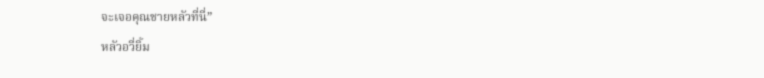จะเจอคุณชายหลัวที่นี่”
หลัวอวี่ยิ้ม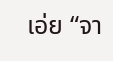เอ่ย “จา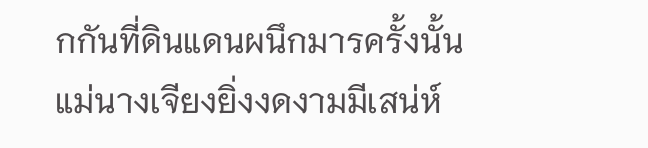กกันที่ดินแดนผนึกมารครั้งนั้น แม่นางเจียงยิ่งงดงามมีเสน่ห์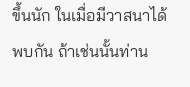ขึ้นนัก ในเมื่อมีวาสนาได้พบกัน ถ้าเช่นนั้นท่าน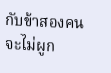กับข้าสองคนจะไม่ผูก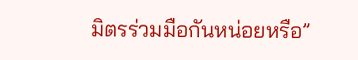มิตรร่วมมือกันหน่อยหรือ”